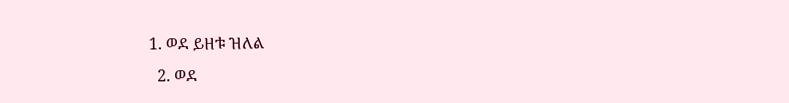1. ወደ ይዘቱ ዝለል
  2. ወደ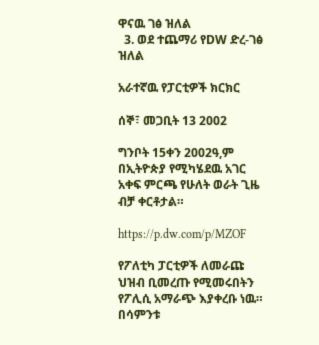ዋናዉ ገፅ ዝለል
  3. ወደ ተጨማሪ የDW ድረ-ገፅ ዝለል

አራተኛዉ የፓርቲዎች ክርክር

ሰኞ፣ መጋቢት 13 2002

ግንቦት 15ቀን 2002ዓ,ም በኢትዮጵያ የሚካሄደዉ አገር አቀፍ ምርጫ የሁለት ወራት ጊዜ ብቻ ቀርቶታል።

https://p.dw.com/p/MZOF

የፖለቲካ ፓርቲዎች ለመራጩ ህዝብ ቢመረጡ የሚመሩበትን የፖሊሲ አማራጭ እያቀረቡ ነዉ። በሳምንቱ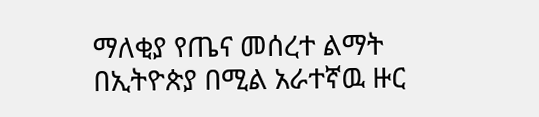ማለቂያ የጤና መሰረተ ልማት በኢትዮጵያ በሚል አራተኛዉ ዙር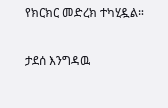የክርክር መድረክ ተካሂዷል።

ታደሰ እንግዳዉ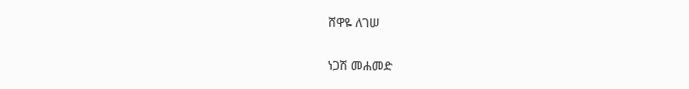ሸዋዬ ለገሠ

ነጋሽ መሐመድ